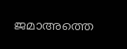ജമാഅത്തെ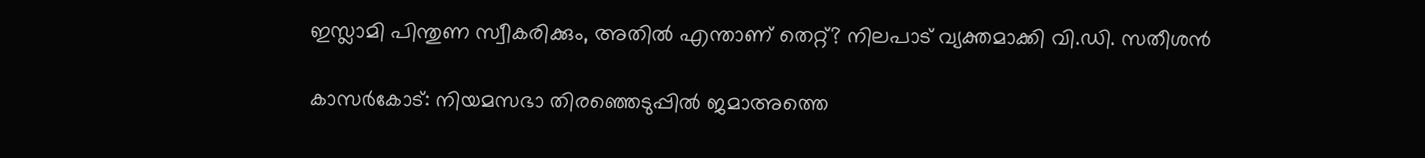ഇസ്ലാമി പിന്തുണ സ്വീകരിക്കും, അതിൽ എന്താണ് തെറ്റ്? നിലപാട് വ്യക്തമാക്കി വി.ഡി. സതീശൻ

കാസർകോട്: നിയമസഭാ തിരഞ്ഞെടുപ്പിൽ ജമാഅത്തെ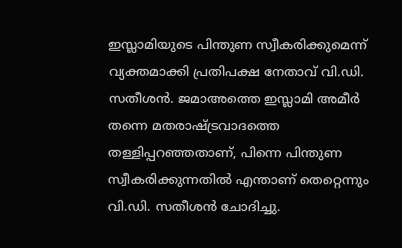ഇസ്ലാമിയുടെ പിന്തുണ സ്വീകരിക്കുമെന്ന് വ്യക്തമാക്കി പ്രതിപക്ഷ നേതാവ് വി.ഡി. സതീശൻ. ജമാഅത്തെ ഇസ്ലാമി അമീർ തന്നെ മതരാഷ്ട്രവാദത്തെ തള്ളിപ്പറഞ്ഞതാണ്, പിന്നെ പിന്തുണ സ്വീകരിക്കുന്നതിൽ എന്താണ് തെറ്റെന്നും വി.ഡി. സതീശൻ ചോദിച്ചു.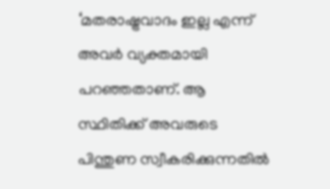‘മതരാഷ്ട്രവാദം ഇല്ല എന്ന് അവർ വ്യക്തമായി പറഞ്ഞതാണ്. ആ സ്ഥിതിക്ക്‌ അവരുടെ പിന്തുണ സ്വീകരിക്കുന്നതിൽ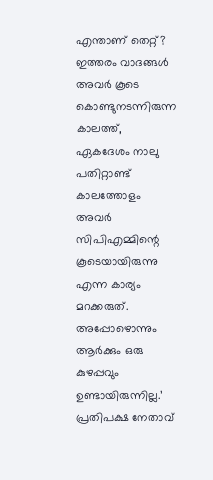എന്താണ് തെറ്റ്? ഇത്തരം വാദങ്ങൾ അവർ കൂടെ കൊണ്ടുനടന്നിരുന്ന കാലത്ത്, ഏകദേശം നാലു പതിറ്റാണ്ട്‌ കാലത്തോളം അവർ സിപിഎമ്മിന്റെ കൂടെയായിരുന്നു എന്ന കാര്യം മറക്കരുത്. അപ്പോഴൊന്നും ആർക്കും ഒരു കുഴപ്പവും ഉണ്ടായിരുന്നില്ല.’ പ്രതിപക്ഷ നേതാവ്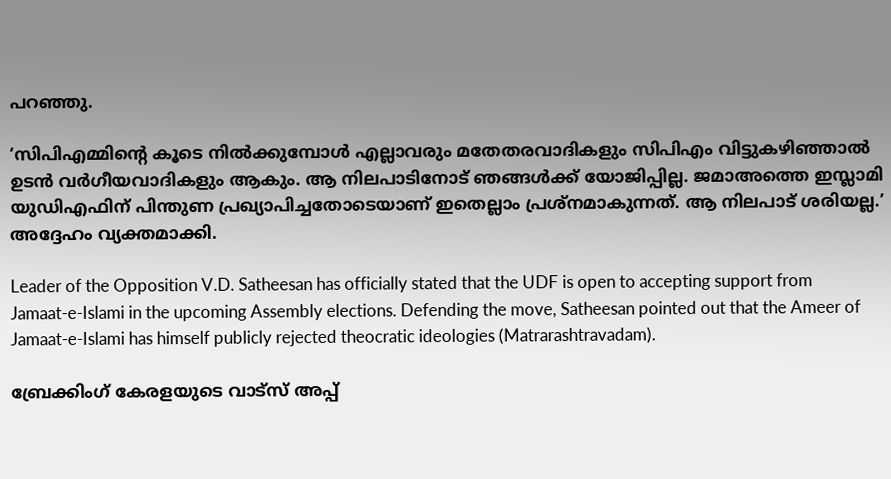പറഞ്ഞു.

‘സിപിഎമ്മിന്റെ കൂടെ നിൽക്കുമ്പോൾ എല്ലാവരും മതേതരവാദികളും സിപിഎം വിട്ടുകഴിഞ്ഞാൽ ഉടൻ വർഗീയവാദികളും ആകും. ആ നിലപാടിനോട് ഞങ്ങൾക്ക് യോജിപ്പില്ല. ജമാഅത്തെ ഇസ്ലാമി യുഡിഎഫിന് പിന്തുണ പ്രഖ്യാപിച്ചതോടെയാണ് ഇതെല്ലാം പ്രശ്‌നമാകുന്നത്. ആ നിലപാട് ശരിയല്ല.’ അദ്ദേഹം വ്യക്തമാക്കി.

Leader of the Opposition V.D. Satheesan has officially stated that the UDF is open to accepting support from Jamaat-e-Islami in the upcoming Assembly elections. Defending the move, Satheesan pointed out that the Ameer of Jamaat-e-Islami has himself publicly rejected theocratic ideologies (Matrarashtravadam).

ബ്രേക്കിംഗ് കേരളയുടെ വാട്സ് അപ്പ്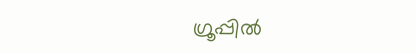ഗ്രൂപ്പിൽ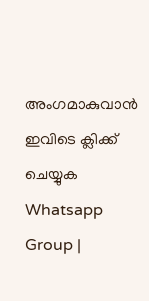അംഗമാകുവാൻ ഇവിടെ ക്ലിക്ക് ചെയ്യുക Whatsapp Group |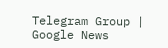Telegram Group | Google News